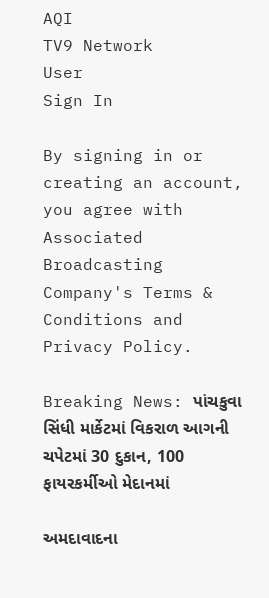AQI
TV9 Network
User
Sign In

By signing in or creating an account, you agree with Associated Broadcasting Company's Terms & Conditions and Privacy Policy.

Breaking News: પાંચકુવા સિંધી માર્કેટમાં વિકરાળ આગની ચપેટમાં 30 દુકાન, 100 ફાયરકર્મીઓ મેદાનમાં

અમદાવાદના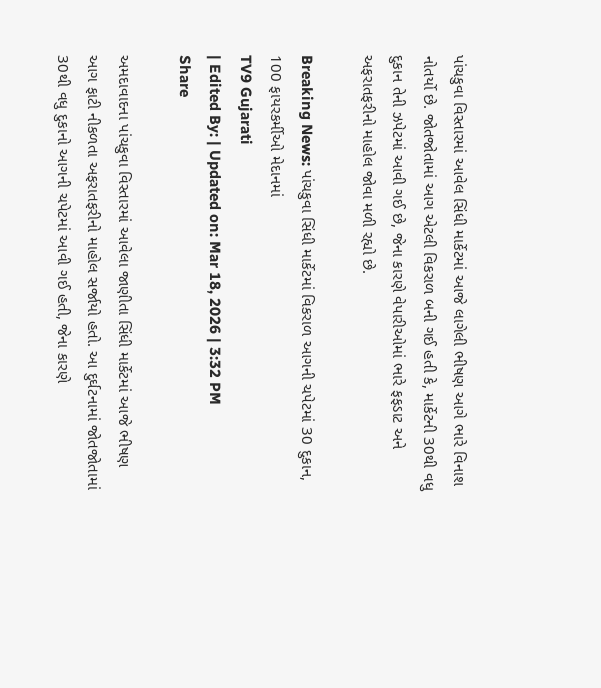પાંચકુવા વિસ્તારમાં આવેલ સિંધી માર્કેટમાં આજે લાગેલી ભીષણ આગે ભારે વિનાશ નોતર્યો છે. જોતજોતામાં આગ એટલી વિકરાળ બની ગઈ હતી કે, માર્કેટની 30થી વધુ દુકાન તેની ઝપેટમાં આવી ગઈ છે, જેના કારણે વેપારીઓમાં ભારે ફફડાટ અને અફરાતફરીનો માહોલ જોવા મળી રહ્યો છે.

Breaking News: પાંચકુવા સિંધી માર્કેટમાં વિકરાળ આગની ચપેટમાં 30 દુકાન, 100 ફાયરકર્મીઓ મેદાનમાં
TV9 Gujarati
| Edited By: | Updated on: Mar 18, 2026 | 3:32 PM
Share

અમદાવાદના પાંચકુવા વિસ્તારમાં આવેલા જાણીતા સિંધી માર્કેટમાં આજે ભીષણ આગ ફાટી નીકળતા અફરાતફરીનો માહોલ સર્જાયો હતો. આ દુર્ઘટનામાં જોતજોતામાં 30થી વધુ દુકાનો આગની ચપેટમાં આવી ગઈ હતી, જેના કારણે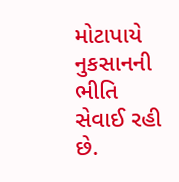મોટાપાયે નુકસાનની ભીતિ સેવાઈ રહી છે.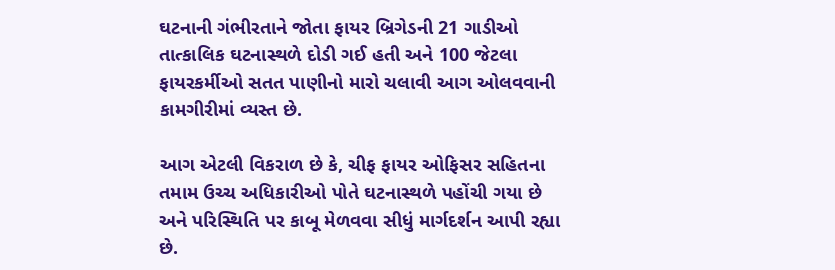ઘટનાની ગંભીરતાને જોતા ફાયર બ્રિગેડની 21 ગાડીઓ તાત્કાલિક ઘટનાસ્થળે દોડી ગઈ હતી અને 100 જેટલા ફાયરકર્મીઓ સતત પાણીનો મારો ચલાવી આગ ઓલવવાની કામગીરીમાં વ્યસ્ત છે.

આગ એટલી વિકરાળ છે કે, ચીફ ફાયર ઓફિસર સહિતના તમામ ઉચ્ચ અધિકારીઓ પોતે ઘટનાસ્થળે પહોંચી ગયા છે અને પરિસ્થિતિ પર કાબૂ મેળવવા સીધું માર્ગદર્શન આપી રહ્યા છે.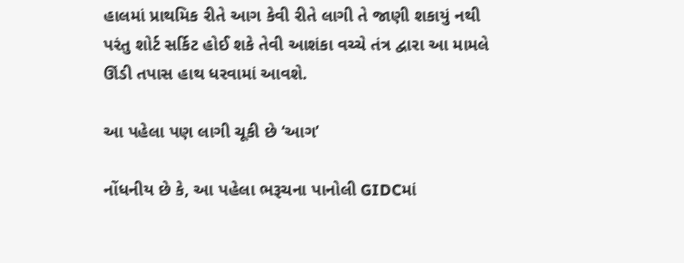હાલમાં પ્રાથમિક રીતે આગ કેવી રીતે લાગી તે જાણી શકાયું નથી પરંતુ શોર્ટ સર્કિટ હોઈ શકે તેવી આશંકા વચ્ચે તંત્ર દ્વારા આ મામલે ઊંડી તપાસ હાથ ધરવામાં આવશે.

આ પહેલા પણ લાગી ચૂકી છે ‘આગ’

નોંધનીય છે કે, આ પહેલા ભરૂચના પાનોલી GIDCમાં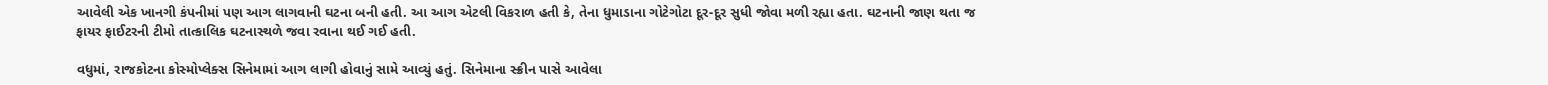આવેલી એક ખાનગી કંપનીમાં પણ આગ લાગવાની ઘટના બની હતી. આ આગ એટલી વિકરાળ હતી કે, તેના ધુમાડાના ગોટેગોટા દૂર-દૂર સુધી જોવા મળી રહ્યા હતા. ઘટનાની જાણ થતા જ ફાયર ફાઈટરની ટીમો તાત્કાલિક ઘટનાસ્થળે જવા રવાના થઈ ગઈ હતી.

વધુમાં, રાજકોટના કોસ્મોપ્લેક્સ સિનેમામાં આગ લાગી હોવાનું સામે આવ્યું હતું. સિનેમાના સ્ક્રીન પાસે આવેલા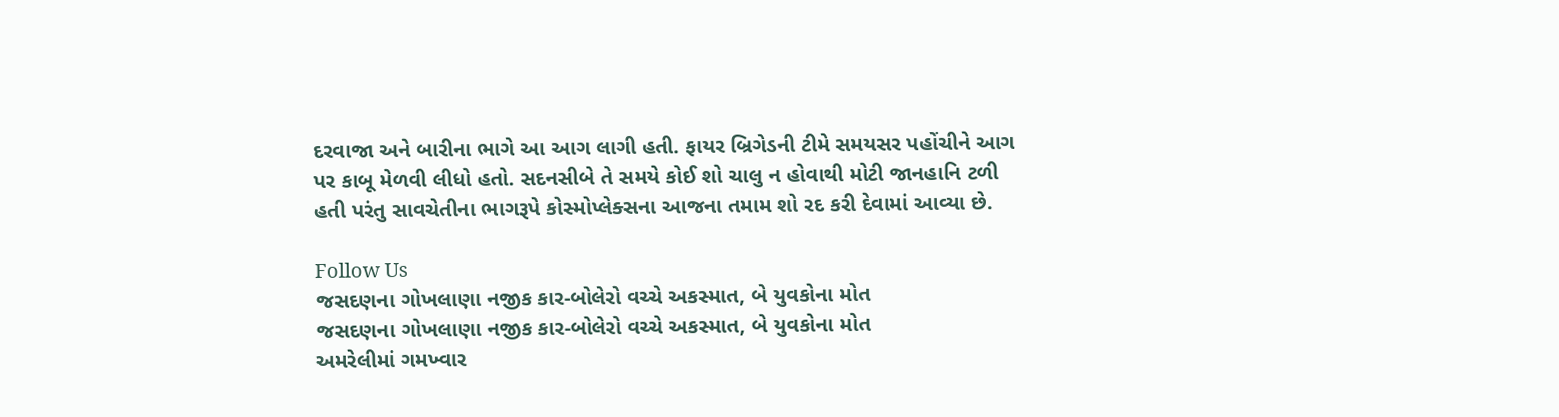દરવાજા અને બારીના ભાગે આ આગ લાગી હતી. ફાયર બ્રિગેડની ટીમે સમયસર પહોંચીને આગ પર કાબૂ મેળવી લીધો હતો. સદનસીબે તે સમયે કોઈ શો ચાલુ ન હોવાથી મોટી જાનહાનિ ટળી હતી પરંતુ સાવચેતીના ભાગરૂપે કોસ્મોપ્લેક્સના આજના તમામ શો રદ કરી દેવામાં આવ્યા છે.

Follow Us
જસદણના ગોખલાણા નજીક કાર-બોલેરો વચ્ચે અકસ્માત, બે યુવકોના મોત
જસદણના ગોખલાણા નજીક કાર-બોલેરો વચ્ચે અકસ્માત, બે યુવકોના મોત
અમરેલીમાં ગમખ્વાર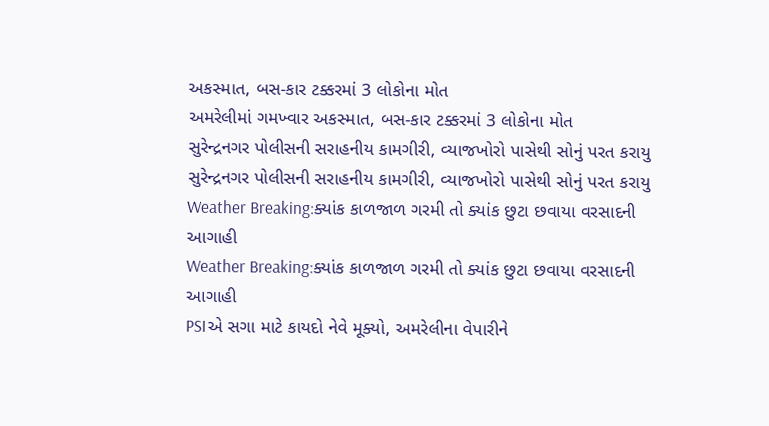અકસ્માત, બસ-કાર ટક્કરમાં 3 લોકોના મોત
અમરેલીમાં ગમખ્વાર અકસ્માત, બસ-કાર ટક્કરમાં 3 લોકોના મોત
સુરેન્દ્રનગર પોલીસની સરાહનીય કામગીરી, વ્યાજખોરો પાસેથી સોનું પરત કરાયુ
સુરેન્દ્રનગર પોલીસની સરાહનીય કામગીરી, વ્યાજખોરો પાસેથી સોનું પરત કરાયુ
Weather Breaking:ક્યાંક કાળજાળ ગરમી તો ક્યાંક છુટા છવાયા વરસાદની આગાહી
Weather Breaking:ક્યાંક કાળજાળ ગરમી તો ક્યાંક છુટા છવાયા વરસાદની આગાહી
PSIએ સગા માટે કાયદો નેવે મૂક્યો, અમરેલીના વેપારીને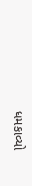ધમકાવ્યો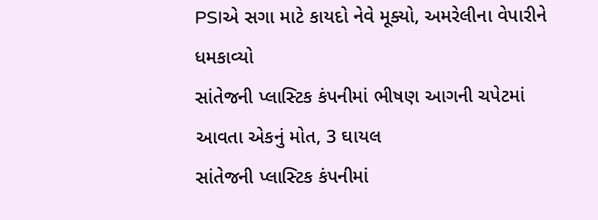PSIએ સગા માટે કાયદો નેવે મૂક્યો, અમરેલીના વેપારીને ધમકાવ્યો
સાંતેજની પ્લાસ્ટિક કંપનીમાં ભીષણ આગની ચપેટમાં આવતા એકનું મોત, 3 ઘાયલ
સાંતેજની પ્લાસ્ટિક કંપનીમાં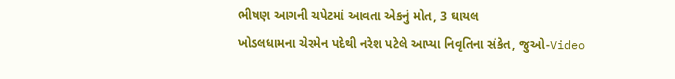ભીષણ આગની ચપેટમાં આવતા એકનું મોત, 3 ઘાયલ
ખોડલધામના ચેરમેન પદેથી નરેશ પટેલે આપ્યા નિવૃતિના સંકેત, જુઓ-Video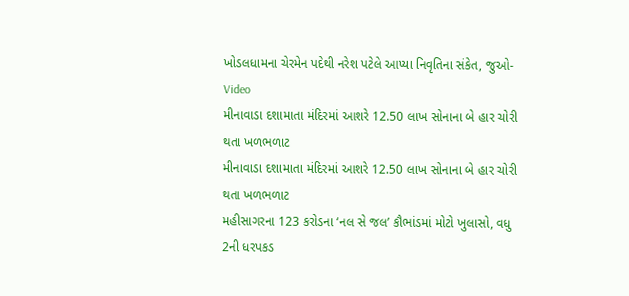ખોડલધામના ચેરમેન પદેથી નરેશ પટેલે આપ્યા નિવૃતિના સંકેત, જુઓ-Video
મીનાવાડા દશામાતા મંદિરમાં આશરે 12.50 લાખ સોનાના બે હાર ચોરી થતા ખળભળાટ
મીનાવાડા દશામાતા મંદિરમાં આશરે 12.50 લાખ સોનાના બે હાર ચોરી થતા ખળભળાટ
મહીસાગરના 123 કરોડના ‘નલ સે જલ’ કૌભાંડમાં મોટો ખુલાસો, વધુ 2ની ધરપકડ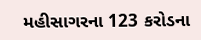મહીસાગરના 123 કરોડના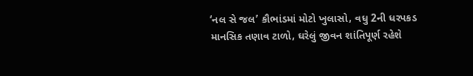‘નલ સે જલ’ કૌભાંડમાં મોટો ખુલાસો, વધુ 2ની ધરપકડ
માનસિક તણાવ ટાળો, ઘરેલું જીવન શાંતિપૂર્ણ રહેશે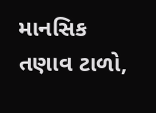માનસિક તણાવ ટાળો,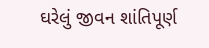ઘરેલું જીવન શાંતિપૂર્ણ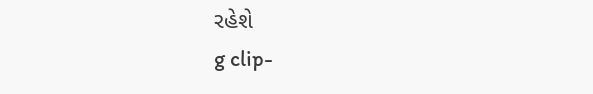રહેશે
g clip-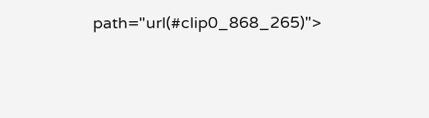path="url(#clip0_868_265)">